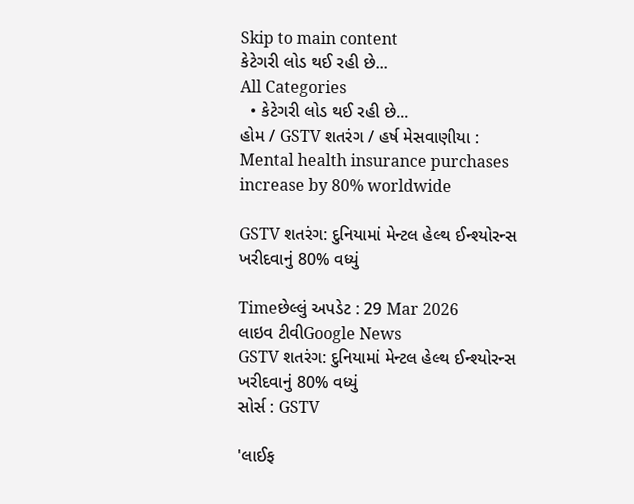Skip to main content
કેટેગરી લોડ થઈ રહી છે...
All Categories
  • કેટેગરી લોડ થઈ રહી છે...
હોમ / GSTV શતરંગ / હર્ષ મેસવાણીયા : Mental health insurance purchases increase by 80% worldwide

GSTV શતરંગ: દુનિયામાં મેન્ટલ હેલ્થ ઈન્શ્યોરન્સ ખરીદવાનું 80% વધ્યું

Timeછેલ્લું અપડેટ : 29 Mar 2026
લાઇવ ટીવીGoogle News
GSTV શતરંગ: દુનિયામાં મેન્ટલ હેલ્થ ઈન્શ્યોરન્સ ખરીદવાનું 80% વધ્યું
સોર્સ : GSTV

'લાઈફ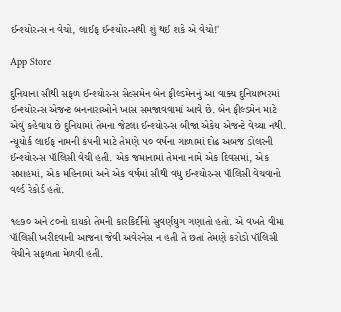ઈન્શ્યોરન્સ ન વેચો, લાઈફ ઈન્શ્યોરન્સથી શું થઈ શકે એ વેચો!'

App Store

દુનિયાના સૌથી સફળ ઈન્શ્યોરન્સ સેલ્સમેન બેન ફીલ્ડમેનનું આ વાક્ય દુનિયાભરમાં ઈન્શ્યોરન્સ એજન્ટ બનનારાઓને ખાસ સમજાવવામાં આવે છે. બેન ફીલ્ડમેન માટે એવું કહેવાય છે દુનિયામાં તેમના જેટલા ઈન્શ્યોરન્સ બીજા એકેય એજન્ટે વેચ્યા નથી. ન્યૂયોર્ક લાઈફ નામની કંપની માટે તેમણે ૫૦ વર્ષના ગાળામાં દોઢ અબજ ડોલરની ઈન્શ્યોરન્સ પૉલિસી વેચી હતી. એક જમાનામાં તેમના નામે એક દિવસમાં, એક સપ્તાહમાં, એક મહિનામાં અને એક વર્ષમાં સૌથી વધુ ઈન્શ્યોરન્સ પૉલિસી વેચવાનો વર્લ્ડ રેકોર્ડ હતો.

૧૯૭૦ અને ૮૦નો દાયકો તેમની કારકિર્દીનો સુવર્ણયુગ ગણાતો હતો. એ વખતે વીમા પૉલિસી ખરીદવાની આજના જેવી અવેરનેસ ન હતી તે છતાં તેમણે કરોડો પૉલિસી વેચીને સફળતા મેળવી હતી.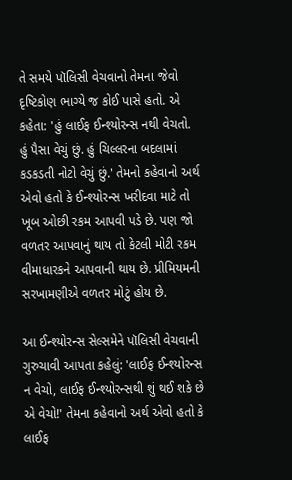તે સમયે પૉલિસી વેચવાનો તેમના જેવો દૃષ્ટિકોણ ભાગ્યે જ કોઈ પાસે હતો. એ કહેતા: 'હું લાઈફ ઈન્શ્યોરન્સ નથી વેચતો. હું પૈસા વેચું છું. હું ચિલ્લરના બદલામાં કડકડતી નોટો વેચું છું.' તેમનો કહેવાનો અર્થ એવો હતો કે ઈન્શ્યોરન્સ ખરીદવા માટે તો ખૂબ ઓછી રકમ આપવી પડે છે. પણ જો વળતર આપવાનું થાય તો કેટલી મોટી રકમ વીમાધારકને આપવાની થાય છે. પ્રીમિયમની સરખામણીએ વળતર મોટું હોય છે.

આ ઈન્શ્યોરન્સ સેલ્સમેને પૉલિસી વેચવાની ગુરુચાવી આપતા કહેલું: 'લાઈફ ઈન્શ્યોરન્સ ન વેચો, લાઈફ ઈન્શ્યોરન્સથી શું થઈ શકે છે એ વેચો!' તેમના કહેવાનો અર્થ એવો હતો કે લાઈફ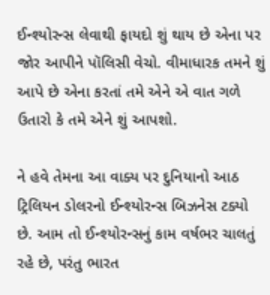ઈન્શ્યોરન્સ લેવાથી ફાયદો શું થાય છે એના પર જોર આપીને પૉલિસી વેચો. વીમાધારક તમને શું આપે છે એના કરતાં તમે એને એ વાત ગળે ઉતારો કે તમે એને શું આપશો.

ને હવે તેમના આ વાક્ય પર દુનિયાનો આઠ ટ્રિલિયન ડોલરનો ઈન્શ્યોરન્સ બિઝનેસ ટક્યો છે. આમ તો ઈન્શ્યોરન્સનું કામ વર્ષભર ચાલતું રહે છે, પરંતુ ભારત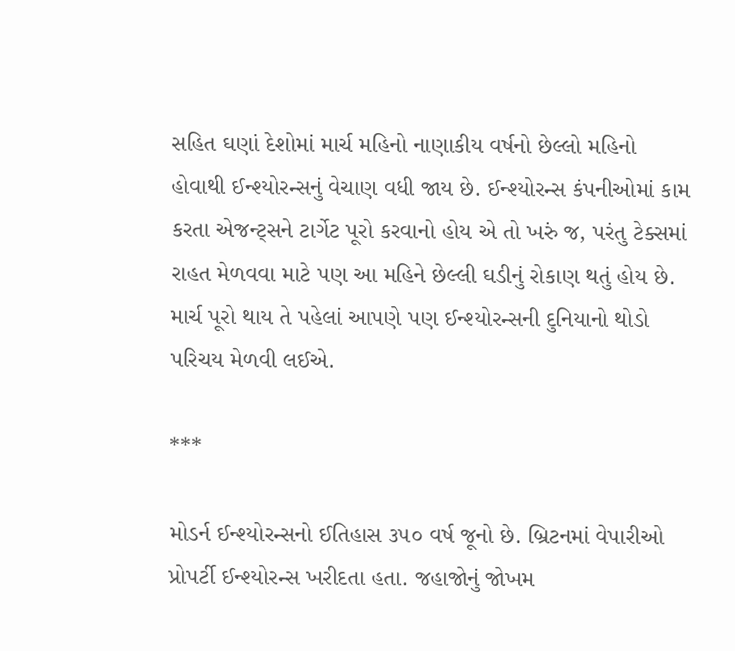સહિત ઘણાં દેશોમાં માર્ચ મહિનો નાણાકીય વર્ષનો છેલ્લો મહિનો હોવાથી ઈન્શ્યોરન્સનું વેચાણ વધી જાય છે. ઈન્શ્યોરન્સ કંપનીઓમાં કામ કરતા એજન્ટ્સને ટાર્ગેટ પૂરો કરવાનો હોય એ તો ખરું જ, પરંતુ ટેક્સમાં રાહત મેળવવા માટે પણ આ મહિને છેલ્લી ઘડીનું રોકાણ થતું હોય છે. માર્ચ પૂરો થાય તે પહેલાં આપણે પણ ઈન્શ્યોરન્સની દુનિયાનો થોડો પરિચય મેળવી લઈએ.

***

મોડર્ન ઈન્શ્યોરન્સનો ઈતિહાસ ૩૫૦ વર્ષ જૂનો છે. બ્રિટનમાં વેપારીઓ પ્રોપર્ટી ઈન્શ્યોરન્સ ખરીદતા હતા. જહાજોનું જોખમ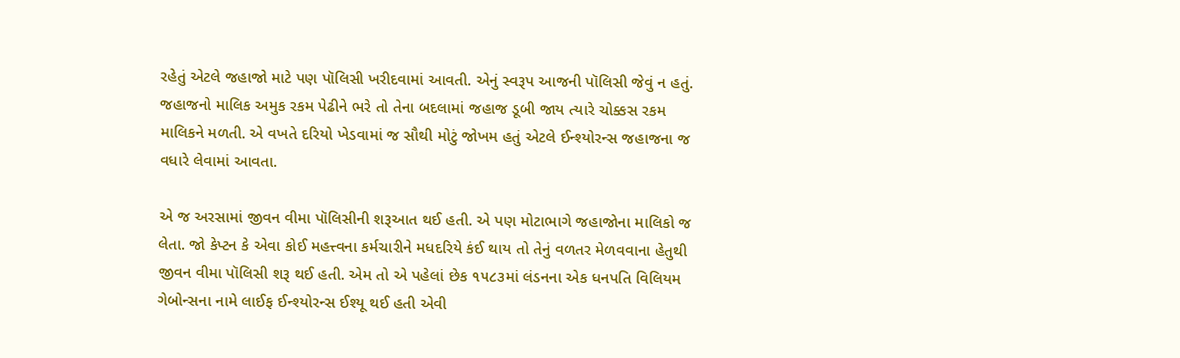રહેતું એટલે જહાજો માટે પણ પૉલિસી ખરીદવામાં આવતી. એનું સ્વરૂપ આજની પૉલિસી જેવું ન હતું. જહાજનો માલિક અમુક રકમ પેઢીને ભરે તો તેના બદલામાં જહાજ ડૂબી જાય ત્યારે ચોક્કસ રકમ માલિકને મળતી. એ વખતે દરિયો ખેડવામાં જ સૌથી મોટું જોખમ હતું એટલે ઈન્શ્યોરન્સ જહાજના જ વધારે લેવામાં આવતા.

એ જ અરસામાં જીવન વીમા પૉલિસીની શરૂઆત થઈ હતી. એ પણ મોટાભાગે જહાજોના માલિકો જ લેતા. જો કેપ્ટન કે એવા કોઈ મહત્ત્વના કર્મચારીને મધદરિયે કંઈ થાય તો તેનું વળતર મેળવવાના હેતુથી જીવન વીમા પૉલિસી શરૂ થઈ હતી. એમ તો એ પહેલાં છેક ૧૫૮૩માં લંડનના એક ધનપતિ વિલિયમ ગેબોન્સના નામે લાઈફ ઈન્શ્યોરન્સ ઈશ્યૂ થઈ હતી એવી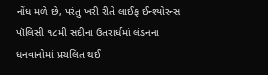નોંધ મળે છે, પરંતુ ખરી રીતે લાઈફ ઈન્શ્યોરન્સ પૉલિસી ૧૮મી સદીના ઉતરાર્ધમાં લંડનના ધનવાનોમાં પ્રચલિત થઈ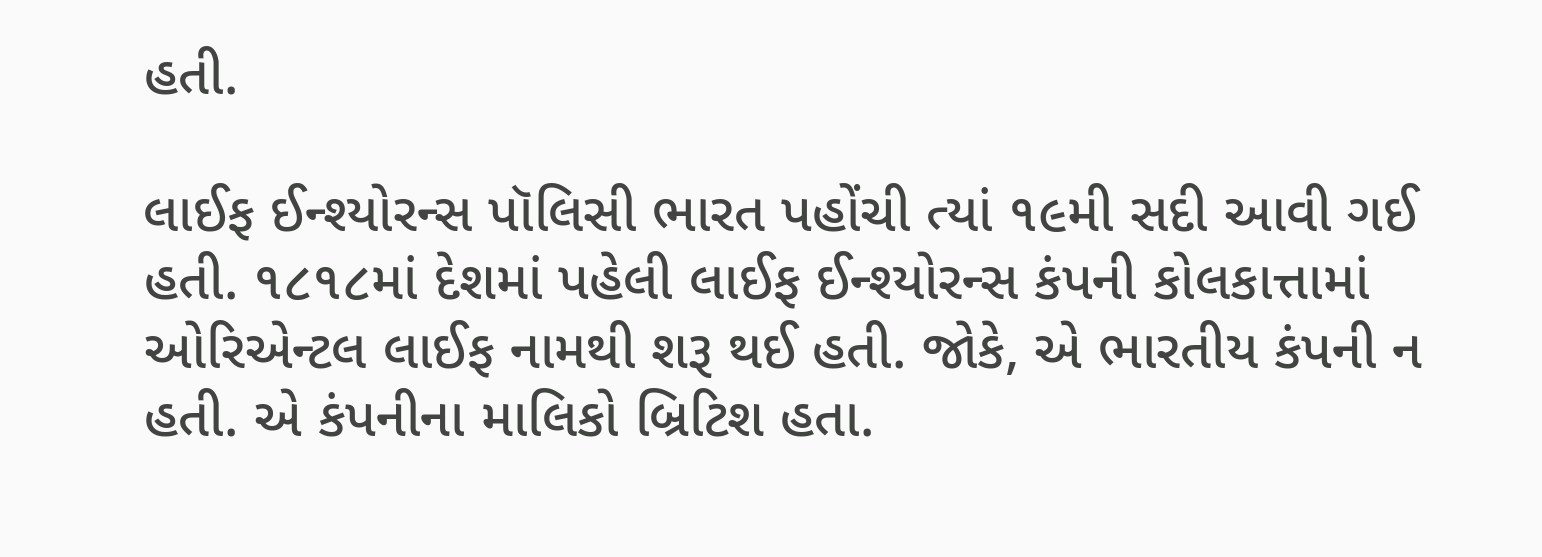હતી.

લાઈફ ઈન્શ્યોરન્સ પૉલિસી ભારત પહોંચી ત્યાં ૧૯મી સદી આવી ગઈ હતી. ૧૮૧૮માં દેશમાં પહેલી લાઈફ ઈન્શ્યોરન્સ કંપની કોલકાત્તામાં ઓરિએન્ટલ લાઈફ નામથી શરૂ થઈ હતી. જોકે, એ ભારતીય કંપની ન હતી. એ કંપનીના માલિકો બ્રિટિશ હતા.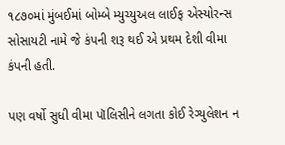૧૮૭૦માં મુંબઈમાં બોમ્બે મ્યુચ્યુઅલ લાઈફ એસ્યોરન્સ સોસાયટી નામે જે કંપની શરૂ થઈ એ પ્રથમ દેશી વીમા કંપની હતી.

પણ વર્ષો સુધી વીમા પૉલિસીને લગતા કોઈ રેગ્યુલેશન ન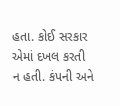હતા. કોઈ સરકાર એમાં દખલ કરતી ન હતી. કંપની અને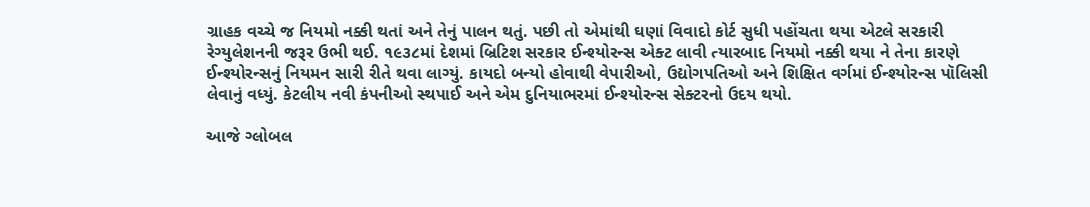ગ્રાહક વચ્ચે જ નિયમો નક્કી થતાં અને તેનું પાલન થતું. પછી તો એમાંથી ઘણાં વિવાદો કોર્ટ સુધી પહોંચતા થયા એટલે સરકારી રેગ્યુલેશનની જરૂર ઉભી થઈ. ૧૯૩૮માં દેશમાં બ્રિટિશ સરકાર ઈન્શ્યોરન્સ એક્ટ લાવી ત્યારબાદ નિયમો નક્કી થયા ને તેના કારણે ઈન્શ્યોરન્સનું નિયમન સારી રીતે થવા લાગ્યું. કાયદો બન્યો હોવાથી વેપારીઓ, ઉદ્યોગપતિઓ અને શિક્ષિત વર્ગમાં ઈન્શ્યોરન્સ પૉલિસી લેવાનું વધ્યું. કેટલીય નવી કંપનીઓ સ્થપાઈ અને એમ દુનિયાભરમાં ઈન્શ્યોરન્સ સેક્ટરનો ઉદય થયો.

આજે ગ્લોબલ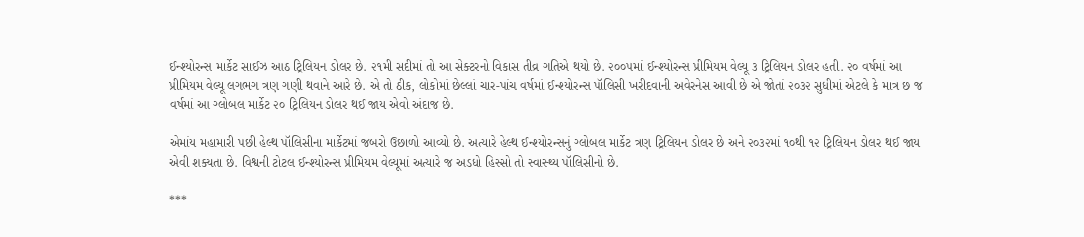ઈન્શ્યોરન્સ માર્કેટ સાઈઝ આઠ ટ્રિલિયન ડોલર છે. ૨૧મી સદીમાં તો આ સેક્ટરનો વિકાસ તીવ્ર ગતિએ થયો છે. ૨૦૦૫માં ઈન્શ્યોરન્સ પ્રીમિયમ વેલ્યૂ ૩ ટ્રિલિયન ડોલર હતી. ૨૦ વર્ષમાં આ પ્રીમિયમ વેલ્યૂ લગભગ ત્રણ ગણી થવાને આરે છે. એ તો ઠીક, લોકોમાં છેલ્લાં ચાર-પાંચ વર્ષમાં ઈન્શ્યોરન્સ પૉલિસી ખરીદવાની અવેરનેસ આવી છે એ જોતાં ૨૦૩૨ સુધીમાં એટલે કે માત્ર છ જ વર્ષમાં આ ગ્લોબલ માર્કેટ ૨૦ ટ્રિલિયન ડોલર થઈ જાય એવો અંદાજ છે.

એમાંય મહામારી પછી હેલ્થ પૉલિસીના માર્કેટમાં જબરો ઉછાળો આવ્યો છે. અત્યારે હેલ્થ ઈન્શ્યોરન્સનું ગ્લોબલ માર્કેટ ત્રણ ટ્રિલિયન ડોલર છે અને ૨૦૩૨માં ૧૦થી ૧૨ ટ્રિલિયન ડોલર થઈ જાય એવી શક્યતા છે. વિશ્વની ટોટલ ઈન્શ્યોરન્સ પ્રીમિયમ વેલ્યૂમાં અત્યારે જ અડધો હિસ્સો તો સ્વાસ્થ્ય પૉલિસીનો છે.

***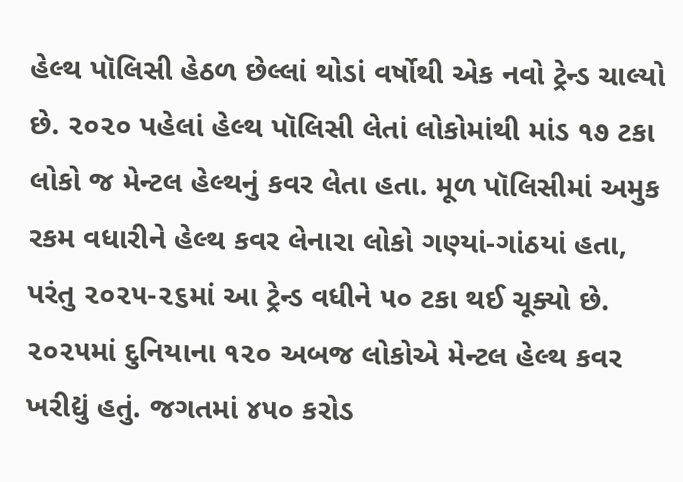હેલ્થ પૉલિસી હેઠળ છેલ્લાં થોડાં વર્ષોથી એક નવો ટ્રેન્ડ ચાલ્યો છે. ૨૦૨૦ પહેલાં હેલ્થ પૉલિસી લેતાં લોકોમાંથી માંડ ૧૭ ટકા લોકો જ મેન્ટલ હેલ્થનું કવર લેતા હતા. મૂળ પૉલિસીમાં અમુક રકમ વધારીને હેલ્થ કવર લેનારા લોકો ગણ્યાં-ગાંઠયાં હતા, પરંતુ ૨૦૨૫-૨૬માં આ ટ્રેન્ડ વધીને ૫૦ ટકા થઈ ચૂક્યો છે. ૨૦૨૫માં દુનિયાના ૧૨૦ અબજ લોકોએ મેન્ટલ હેલ્થ કવર ખરીદ્યું હતું. જગતમાં ૪૫૦ કરોડ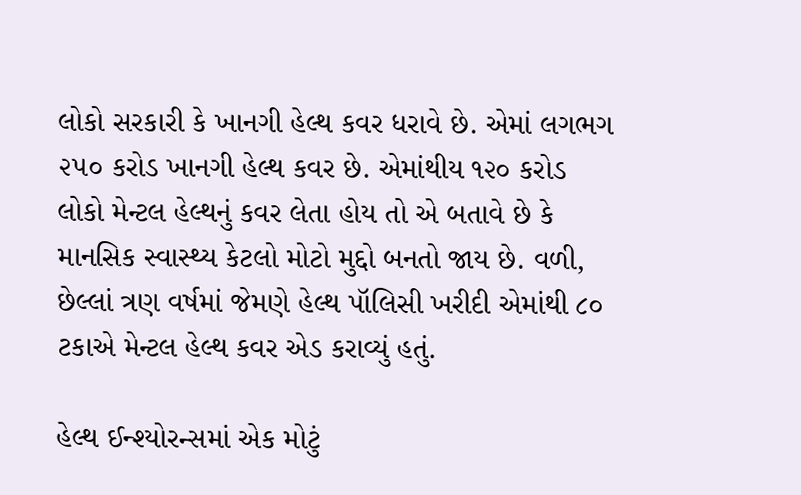લોકો સરકારી કે ખાનગી હેલ્થ કવર ધરાવે છે. એમાં લગભગ ૨૫૦ કરોડ ખાનગી હેલ્થ કવર છે. એમાંથીય ૧૨૦ કરોડ લોકો મેન્ટલ હેલ્થનું કવર લેતા હોય તો એ બતાવે છે કે માનસિક સ્વાસ્થ્ય કેટલો મોટો મુદ્દો બનતો જાય છે. વળી, છેલ્લાં ત્રણ વર્ષમાં જેમણે હેલ્થ પૉલિસી ખરીદી એમાંથી ૮૦ ટકાએ મેન્ટલ હેલ્થ કવર એડ કરાવ્યું હતું.

હેલ્થ ઈન્શ્યોરન્સમાં એક મોટું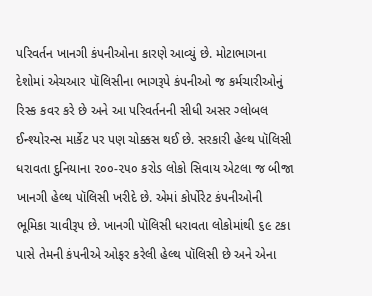પરિવર્તન ખાનગી કંપનીઓના કારણે આવ્યું છે. મોટાભાગના દેશોમાં એચઆર પૉલિસીના ભાગરૂપે કંપનીઓ જ કર્મચારીઓનું રિસ્ક કવર કરે છે અને આ પરિવર્તનની સીધી અસર ગ્લોબલ ઈન્શ્યોરન્સ માર્કેટ પર પણ ચોક્કસ થઈ છે. સરકારી હેલ્થ પૉલિસી ધરાવતા દુનિયાના ૨૦૦-૨૫૦ કરોડ લોકો સિવાય એટલા જ બીજા ખાનગી હેલ્થ પૉલિસી ખરીદે છે. એમાં કોર્પોરેટ કંપનીઓની ભૂમિકા ચાવીરૂપ છે. ખાનગી પૉલિસી ધરાવતા લોકોમાંથી ૬૯ ટકા પાસે તેમની કંપનીએ ઓફર કરેલી હેલ્થ પૉલિસી છે અને એના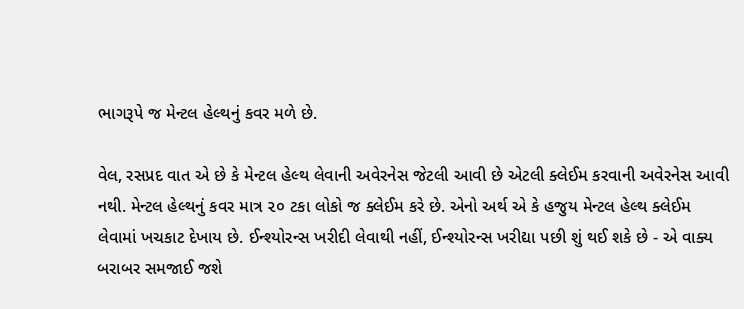ભાગરૂપે જ મેન્ટલ હેલ્થનું કવર મળે છે.

વેલ, રસપ્રદ વાત એ છે કે મેન્ટલ હેલ્થ લેવાની અવેરનેસ જેટલી આવી છે એટલી ક્લેઈમ કરવાની અવેરનેસ આવી નથી. મેન્ટલ હેલ્થનું કવર માત્ર ૨૦ ટકા લોકો જ ક્લેઈમ કરે છે. એનો અર્થ એ કે હજુય મેન્ટલ હેલ્થ ક્લેઈમ લેવામાં ખચકાટ દેખાય છે. ઈન્શ્યોરન્સ ખરીદી લેવાથી નહીં, ઈન્શ્યોરન્સ ખરીદ્યા પછી શું થઈ શકે છે - એ વાક્ય બરાબર સમજાઈ જશે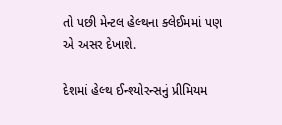તો પછી મેન્ટલ હેલ્થના ક્લેઈમમાં પણ એ અસર દેખાશે.

દેશમાં હેલ્થ ઈન્શ્યોરન્સનું પ્રીમિયમ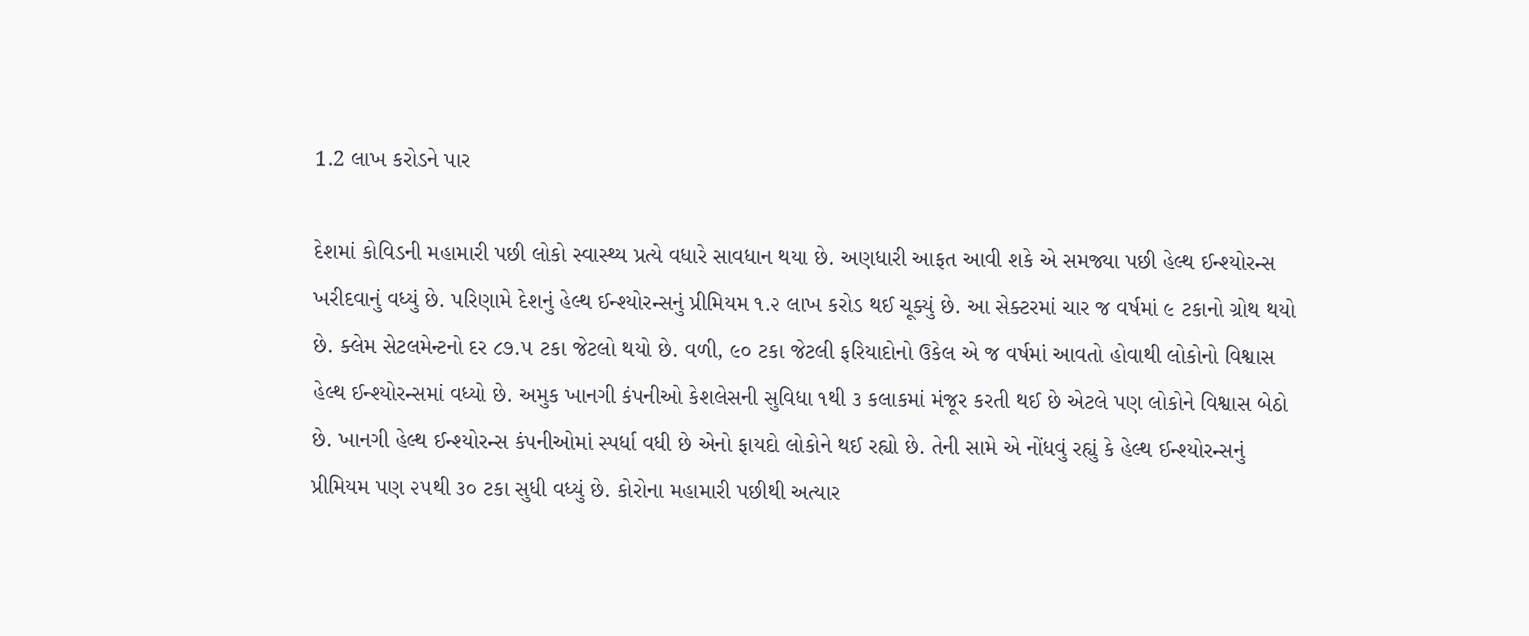1.2 લાખ કરોડને પાર

દેશમાં કોવિડની મહામારી પછી લોકો સ્વાસ્થ્ય પ્રત્યે વધારે સાવધાન થયા છે. અણધારી આફત આવી શકે એ સમજ્યા પછી હેલ્થ ઈન્શ્યોરન્સ ખરીદવાનું વધ્યું છે. પરિણામે દેશનું હેલ્થ ઈન્શ્યોરન્સનું પ્રીમિયમ ૧.૨ લાખ કરોડ થઈ ચૂક્યું છે. આ સેક્ટરમાં ચાર જ વર્ષમાં ૯ ટકાનો ગ્રોથ થયો છે. ક્લેમ સેટલમેન્ટનો દર ૮૭.૫ ટકા જેટલો થયો છે. વળી, ૯૦ ટકા જેટલી ફરિયાદોનો ઉકેલ એ જ વર્ષમાં આવતો હોવાથી લોકોનો વિશ્વાસ હેલ્થ ઈન્શ્યોરન્સમાં વધ્યો છે. અમુક ખાનગી કંપનીઓ કેશલેસની સુવિધા ૧થી ૩ કલાકમાં મંજૂર કરતી થઈ છે એટલે પણ લોકોને વિશ્વાસ બેઠો છે. ખાનગી હેલ્થ ઈન્શ્યોરન્સ કંપનીઓમાં સ્પર્ધા વધી છે એનો ફાયદો લોકોને થઈ રહ્યો છે. તેની સામે એ નોંધવું રહ્યું કે હેલ્થ ઈન્શ્યોરન્સનું પ્રીમિયમ પણ ૨૫થી ૩૦ ટકા સુધી વધ્યું છે. કોરોના મહામારી પછીથી અત્યાર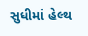સુધીમાં હેલ્થ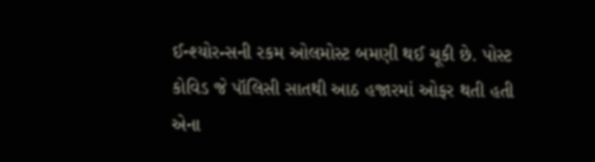ઈન્શ્યોરન્સની રકમ ઓલમોસ્ટ બમણી થઈ ચૂકી છે. પોસ્ટ કોવિડ જે પૉલિસી સાતથી આઠ હજારમાં ઓફર થતી હતી એના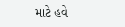માટે હવે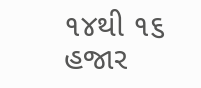૧૪થી ૧૬ હજાર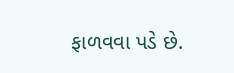ફાળવવા પડે છે.